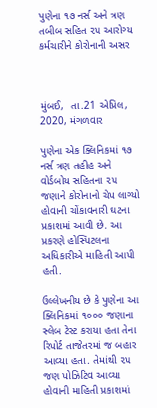પુણેના ૧૭ નર્સ અને ત્રણ તબીબ સહિત ૨૫ આરોગ્ય કર્મચારીને કોરોનાની અસર



મુંબઈ,  તા.21 એપ્રિલ, 2020, મંગળવાર

પુણેના એક ક્લિનિકમાં ૧૭ નર્સ ત્રણ તહીહ અને વોર્ડબોય સહિતના ૨૫ જણાને કોરોનાનો ચેપ લાગ્યો હોવાની ચોંકાવનારી ઘટના પ્રકાશમાં આવી છે. આ પ્રકરણે હોસ્પિટલના અધિકારીએ માહિતી આપી હતી.

ઉલ્લેખનીય છે કે પુણેના આ ક્લિનિકમાં ૧૦૦૦ જણાના સ્લેબ ટેસ્ટ કરાયા હતા તેના રિપોર્ટ તાજેતરમાં જ બહાર આવ્યા હતા. તેમાંથી ૨૫ જણ પોઝિટિવ આવ્યા હોવાની માહિતી પ્રકાશમાં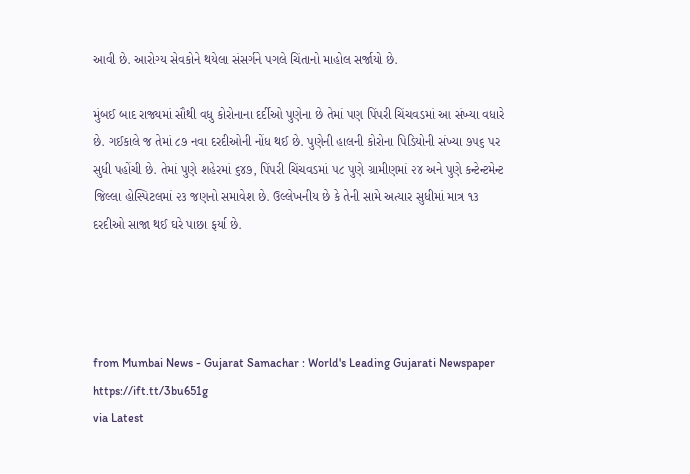આવી છે. આરોગ્ય સેવકોને થયેલા સંસર્ગને પગલે ચિંતાનો માહોલ સર્જાયો છે.

મુંબઈ બાદ રાજ્યમાં સૌથી વધુ કોરોનાના દર્દીઓ પુણેના છે તેમાં પણ પિંપરી ચિંચવડમાં આ સંખ્યા વધારે છે. ગઈકાલે જ તેમાં ૮૭ નવા દરદીઓની નોંધ થઈ છે. પુણેની હાલની કોરોના પિડિયોની સંખ્યા ૭૫૬ પર સુધી પહોંચી છે. તેમાં પુણે શહેરમાં ૬૪૭, પિંપરી ચિંચવડમાં ૫૮ પુણે ગ્રામીણમાં ૨૪ અને પુણે કન્ટેન્ટમેન્ટ જિલ્લા હોસ્પિટલમાં ૨૩ જણનો સમાવેશ છે. ઉલ્લેખનીય છે કે તેની સામે અત્યાર સુધીમાં માત્ર ૧૩ દરદીઓ સાજા થઈ ઘરે પાછા ફર્યા છે.




from Mumbai News - Gujarat Samachar : World's Leading Gujarati Newspaper https://ift.tt/3bu651g
via Latest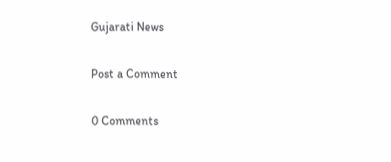Gujarati News

Post a Comment

0 Comments